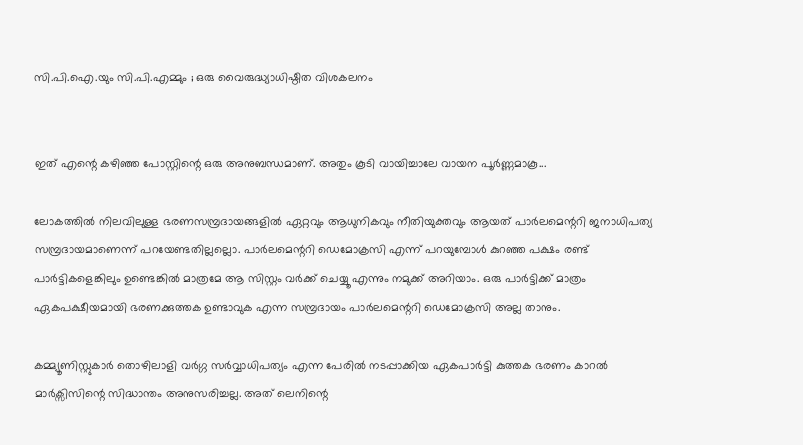സി.പി.ഐ.യും സി.പി.എമ്മും ; ഒരു വൈരുദ്ധ്യാധിഷ്ഠിത വിശകലനം


ഇത് എന്റെ കഴിഞ്ഞ പോസ്റ്റിന്റെ ഒരു അനുബന്ധമാണ്. അതും കൂടി വായിച്ചാലേ വായന പൂര്‍ണ്ണമാകൂ...

ലോകത്തില്‍ നിലവിലുള്ള ഭരണസമ്പ്രദായങ്ങളില്‍ ഏറ്റവും ആധുനികവും നീതിയുക്തവും ആയത് പാര്‍ലമെന്ററി ജനാധിപത്യ സമ്പ്രദായമാണെന്ന് പറയേണ്ടതില്ലല്ലൊ. പാര്‍ലമെന്ററി ഡെമോക്രസി എന്ന് പറയുമ്പോള്‍ കുറഞ്ഞ പക്ഷം രണ്ട് പാര്‍ട്ടികളെങ്കിലും ഉണ്ടെങ്കില്‍ മാത്രമേ ആ സിസ്റ്റം വര്‍ക്ക് ചെയ്യൂ എന്നും നമുക്ക് അറിയാം. ഒരു പാര്‍ട്ടിക്ക് മാത്രം ഏകപക്ഷീയമായി ഭരണക്കുത്തക ഉണ്ടാവുക എന്ന സമ്പ്രദായം പാര്‍ലമെന്ററി ഡെമോക്രസി അല്ല താനും.

കമ്മ്യൂണിസ്റ്റുകാര്‍ തൊഴിലാളി വര്‍ഗ്ഗ സര്‍വ്വാധിപത്യം എന്ന പേരില്‍ നടപ്പാക്കിയ ഏകപാര്‍ട്ടി കുത്തക ഭരണം കാറല്‍ മാര്‍ക്സിസിന്റെ സിദ്ധാന്തം അനുസരിച്ചല്ല. അത് ലെനിന്റെ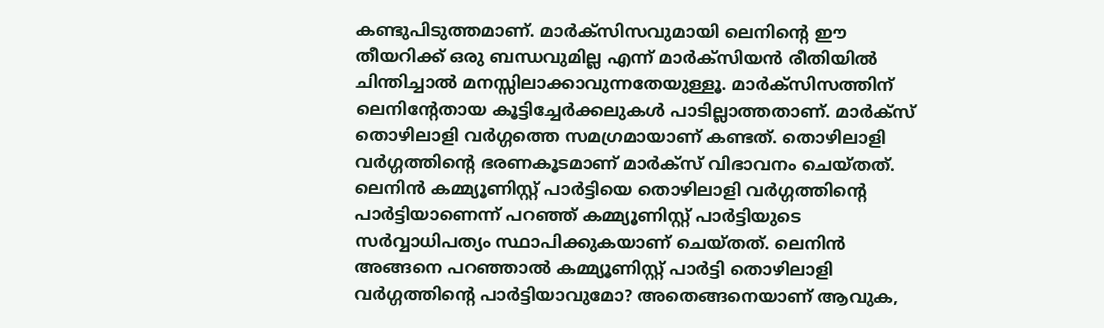കണ്ടുപിടുത്തമാണ്. മാര്‍ക്സിസവുമായി ലെനിന്റെ ഈ തീയറിക്ക് ഒരു ബന്ധവുമില്ല എന്ന് മാര്‍ക്സിയന്‍ രീതിയില്‍ ചിന്തിച്ചാല്‍ മനസ്സിലാക്കാവുന്നതേയുള്ളൂ. മാര്‍ക്സിസത്തിന് ലെനിന്റേതായ കൂട്ടിച്ചേര്‍ക്കലുകള്‍ പാടില്ലാത്തതാണ്. മാര്‍ക്സ് തൊഴിലാളി വര്‍ഗ്ഗത്തെ സമഗ്രമായാണ് കണ്ടത്. തൊഴിലാളി വര്‍ഗ്ഗത്തിന്റെ ഭരണകൂടമാണ് മാര്‍ക്സ് വിഭാവനം ചെയ്തത്. ലെനിന്‍ കമ്മ്യൂണിസ്റ്റ് പാര്‍ട്ടിയെ തൊഴിലാളി വര്‍ഗ്ഗത്തിന്റെ പാര്‍ട്ടിയാണെന്ന് പറഞ്ഞ് കമ്മ്യൂണിസ്റ്റ് പാര്‍ട്ടിയുടെ സര്‍വ്വാധിപത്യം സ്ഥാപിക്കുകയാണ് ചെയ്തത്. ലെനിന്‍ അങ്ങനെ പറഞ്ഞാല്‍ കമ്മ്യൂണിസ്റ്റ് പാര്‍ട്ടി തൊഴിലാളി വര്‍ഗ്ഗത്തിന്റെ പാര്‍ട്ടിയാവുമോ? അതെങ്ങനെയാണ് ആവുക,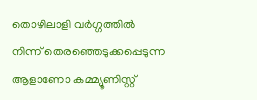തൊഴിലാളി വര്‍ഗ്ഗത്തില്‍ നിന്ന് തെരഞ്ഞെടുക്കപ്പെടുന്ന ആളാണോ കമ്മ്യൂണിസ്റ്റ്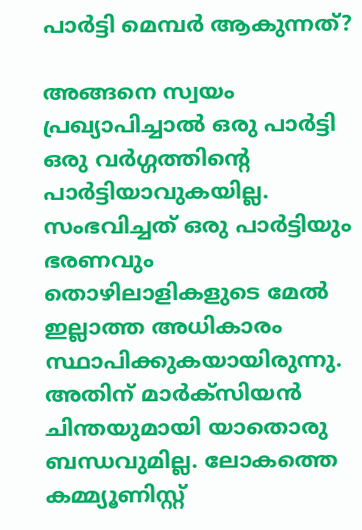പാര്‍ട്ടി മെമ്പര്‍ ആകുന്നത്?

അങ്ങനെ സ്വയം പ്രഖ്യാപിച്ചാല്‍ ഒരു പാര്‍ട്ടി ഒരു വര്‍ഗ്ഗത്തിന്റെ പാര്‍ട്ടിയാവുകയില്ല. സംഭവിച്ചത് ഒരു പാര്‍ട്ടിയും ഭരണവും തൊഴിലാളികളുടെ മേല്‍ ഇല്ലാത്ത അധികാരം സ്ഥാപിക്കുകയായിരുന്നു. അതിന് മാര്‍ക്സിയന്‍ ചിന്തയുമായി യാതൊരു ബന്ധവുമില്ല. ലോകത്തെ കമ്മ്യൂണിസ്റ്റ്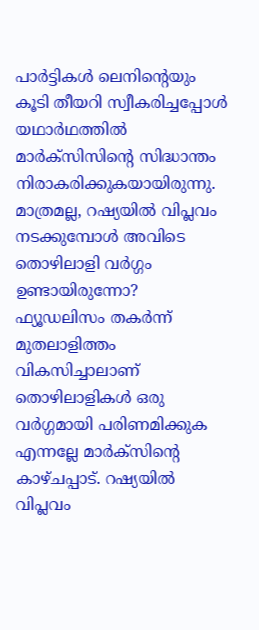പാര്‍ട്ടികള്‍ ലെനിന്റെയും കൂടി തീയറി സ്വീകരിച്ചപ്പോള്‍ യഥാര്‍ഥത്തില്‍ മാര്‍ക്സിസിന്റെ സിദ്ധാന്തം നിരാകരിക്കുകയായിരുന്നു. മാത്രമല്ല, റഷ്യയില്‍ വിപ്ലവം നടക്കുമ്പോള്‍ അവിടെ തൊഴിലാളി വര്‍ഗ്ഗം ഉണ്ടായിരുന്നോ? ഫ്യൂഡലിസം തകര്‍ന്ന് മുതലാളിത്തം വികസിച്ചാലാണ് തൊഴിലാളികള്‍ ഒരു വര്‍ഗ്ഗമായി പരിണമിക്കുക എന്നല്ലേ മാര്‍ക്സിന്റെ കാഴ്ചപ്പാട്. റഷ്യയില്‍ വിപ്ലവം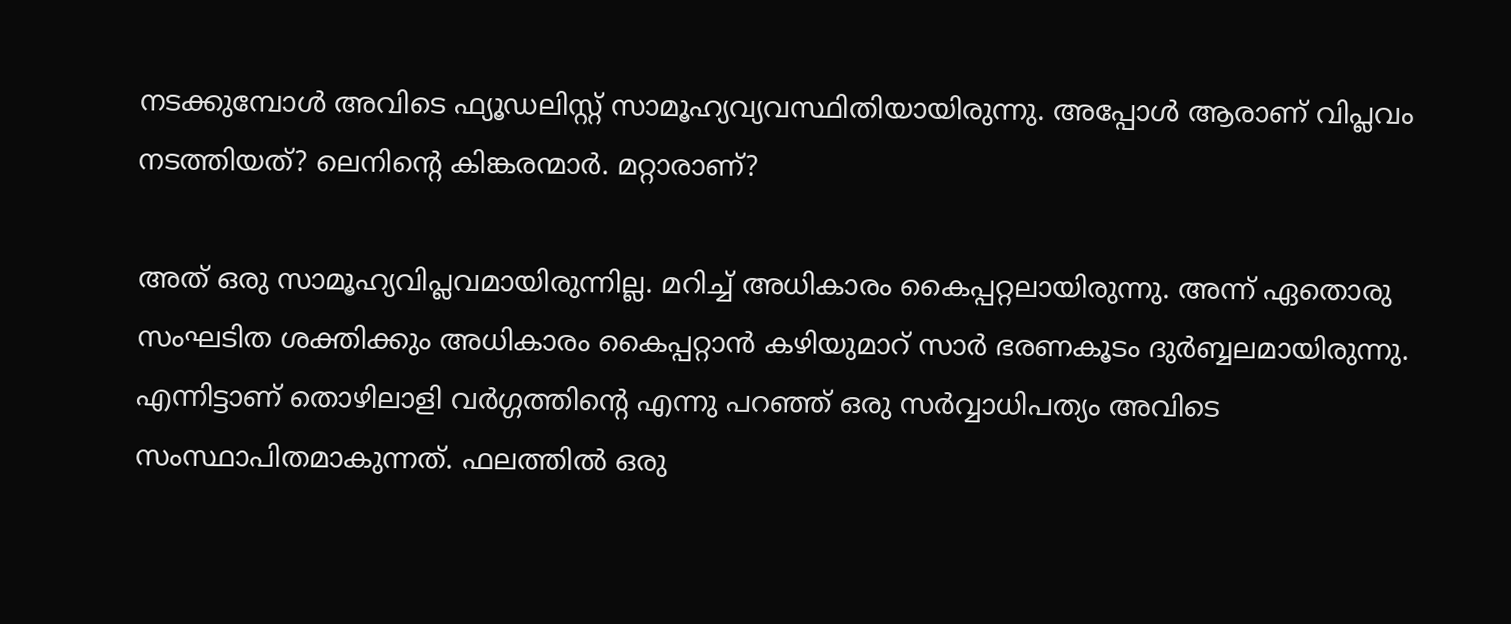നടക്കുമ്പോള്‍ അവിടെ ഫ്യൂഡലിസ്റ്റ് സാമൂഹ്യവ്യവസ്ഥിതിയായിരുന്നു. അപ്പോള്‍ ആരാണ് വിപ്ലവം നടത്തിയത്? ലെനിന്റെ കിങ്കരന്മാര്‍. മറ്റാരാണ്?

അത് ഒരു സാമൂഹ്യവിപ്ലവമായിരുന്നില്ല. മറിച്ച് അധികാരം കൈപ്പറ്റലായിരുന്നു. അന്ന് ഏതൊരു സംഘടിത ശക്തിക്കും അധികാരം കൈപ്പറ്റാന്‍ കഴിയുമാറ് സാര്‍ ഭരണകൂടം ദുര്‍ബ്ബലമായിരുന്നു. എന്നിട്ടാണ് തൊഴിലാളി വര്‍ഗ്ഗത്തിന്റെ എന്നു പറഞ്ഞ് ഒരു സര്‍വ്വാധിപത്യം അവിടെ സംസ്ഥാപിതമാകുന്നത്. ഫലത്തില്‍ ഒരു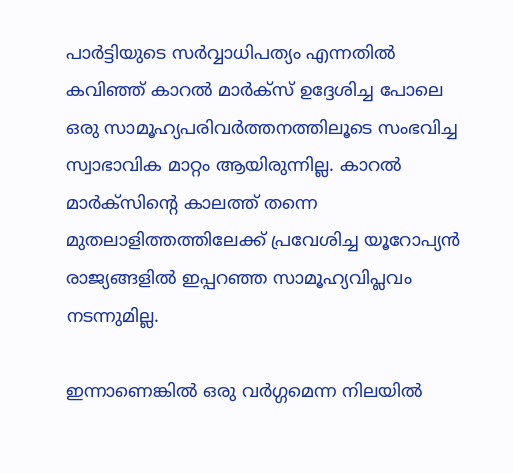പാര്‍ട്ടിയുടെ സര്‍വ്വാധിപത്യം എന്നതില്‍ കവിഞ്ഞ് കാറല്‍ മാര്‍ക്സ് ഉദ്ദേശിച്ച പോലെ ഒരു സാമൂഹ്യപരിവര്‍ത്തനത്തിലൂടെ സംഭവിച്ച സ്വാഭാവിക മാറ്റം ആയിരുന്നില്ല. കാറല്‍ മാര്‍ക്സിന്റെ കാലത്ത് തന്നെ മുതലാളിത്തത്തിലേക്ക് പ്രവേശിച്ച യൂറോപ്യന്‍ രാജ്യങ്ങളില്‍ ഇപ്പറഞ്ഞ സാമൂഹ്യവിപ്ലവം നടന്നുമില്ല.

ഇന്നാണെങ്കില്‍ ഒരു വര്‍ഗ്ഗമെന്ന നിലയില്‍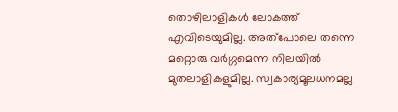തൊഴിലാളികള്‍ ലോകത്ത് എവിടെയുമില്ല. അത്പോലെ തന്നെ മറ്റൊരു വര്‍ഗ്ഗമെന്ന നിലയില്‍ മുതലാളികളുമില്ല. സ്വകാര്യമൂലധനമല്ല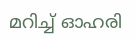മറിച്ച് ഓഹരി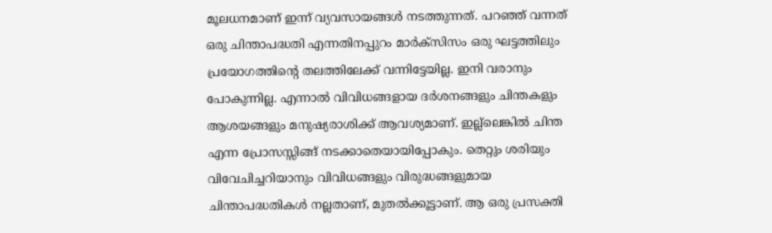മൂലധനമാണ് ഇന്ന് വ്യവസായങ്ങള്‍ നടത്തുന്നത്. പറഞ്ഞ് വന്നത് ഒരു ചിന്താപദ്ധതി എന്നതിനപ്പുറം മാര്‍ക്സിസം ഒരു ഘട്ടത്തിലും പ്രയോഗത്തിന്റെ തലത്തിലേക്ക് വന്നിട്ടേയില്ല. ഇനി വരാനും പോകുന്നില്ല. എന്നാല്‍ വിവിധങ്ങളായ ദര്‍ശനങ്ങളും ചിന്തകളും ആശയങ്ങളും മനുഷ്യരാശിക്ക് ആവശ്യമാണ്. ഇല്ല്ലെങ്കില്‍ ചിന്ത എന്ന പ്രോസസ്സിങ്ങ് നടക്കാതെയായിപ്പോകും. തെറ്റും ശരിയും വിവേചിച്ചറിയാനും വിവിധങ്ങളും വിരുദ്ധങ്ങളുമായ ചിന്താപദ്ധതികള്‍ നല്ലതാണ്, മുതല്‍ക്കൂട്ടാണ്. ആ ഒരു പ്രസക്തി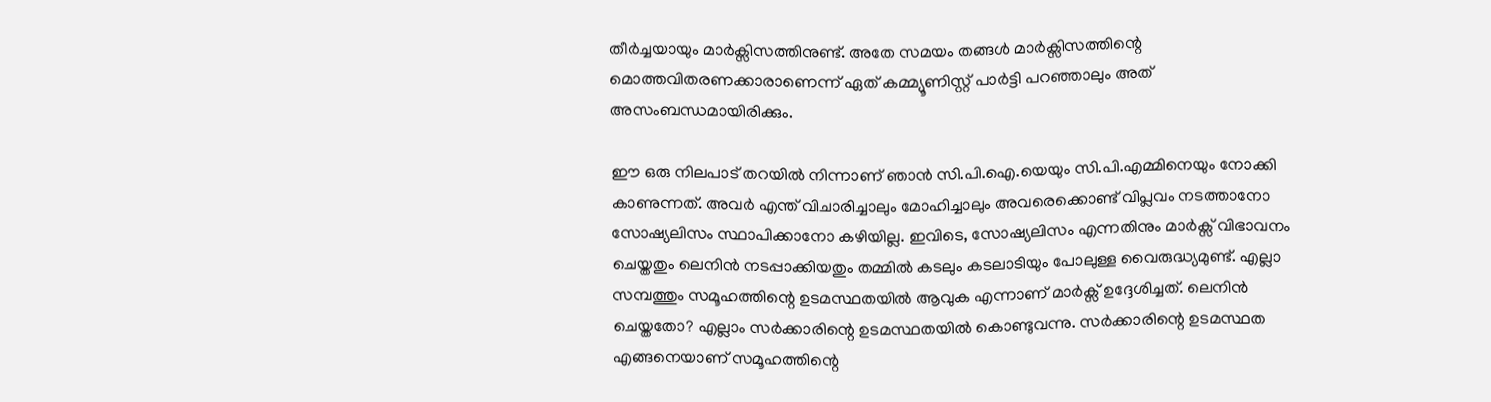തീര്‍ച്ചയായും മാര്‍ക്സിസത്തിനുണ്ട്. അതേ സമയം തങ്ങള്‍ മാര്‍ക്സിസത്തിന്റെ മൊത്തവിതരണക്കാരാണെന്ന് ഏത് കമ്മ്യൂണിസ്റ്റ് പാര്‍ട്ടി പറഞ്ഞാലും അത് അസംബന്ധമായിരിക്കും.

ഈ ഒരു നിലപാട് തറയില്‍ നിന്നാണ് ഞാന്‍ സി.പി.ഐ.യെയും സി.പി.എമ്മിനെയും നോക്കി കാണുന്നത്. അവര്‍ എന്ത് വിചാരിച്ചാലും മോഹിച്ചാലും അവരെക്കൊണ്ട് വിപ്ലവം നടത്താനോ സോഷ്യലിസം സ്ഥാപിക്കാനോ കഴിയില്ല. ഇവിടെ, സോഷ്യലിസം എന്നതിനും മാര്‍ക്സ് വിഭാവനം ചെയ്തതും ലെനിന്‍ നടപ്പാക്കിയതും തമ്മില്‍ കടലും കടലാടിയും പോലുള്ള വൈരുദ്ധ്യമുണ്ട്. എല്ലാ സമ്പത്തും സമൂഹത്തിന്റെ ഉടമസ്ഥതയില്‍ ആവുക എന്നാണ് മാര്‍ക്സ് ഉദ്ദേശിച്ചത്. ലെനിന്‍ ചെയ്തതോ? എല്ലാം സര്‍ക്കാരിന്റെ ഉടമസ്ഥതയില്‍ കൊണ്ടുവന്നു. സര്‍ക്കാരിന്റെ ഉടമസ്ഥത എങ്ങനെയാണ് സമൂഹത്തിന്റെ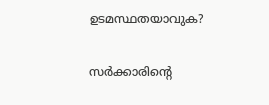ഉടമസ്ഥതയാവുക?

സര്‍ക്കാരിന്റെ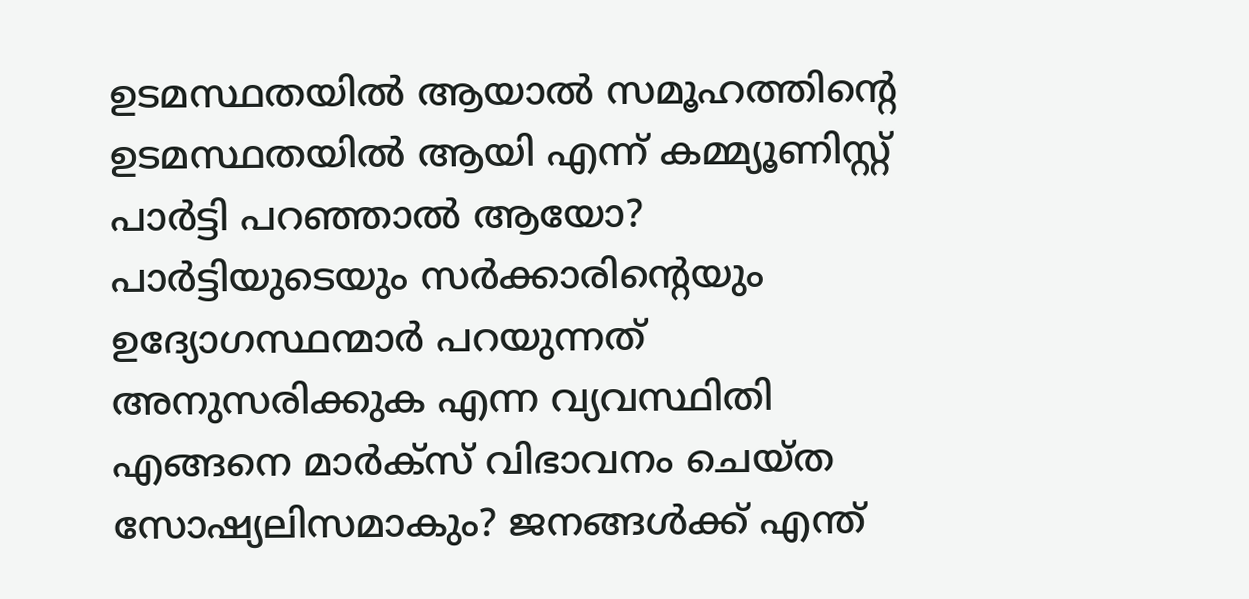ഉടമസ്ഥതയില്‍ ആയാല്‍ സമൂഹത്തിന്റെ ഉടമസ്ഥതയില്‍ ആയി എന്ന് കമ്മ്യൂണിസ്റ്റ് പാര്‍ട്ടി പറഞ്ഞാല്‍ ആയോ? പാര്‍ട്ടിയുടെയും സര്‍ക്കാരിന്റെയും ഉദ്യോഗസ്ഥന്മാര്‍ പറയുന്നത് അനുസരിക്കുക എന്ന വ്യവസ്ഥിതി എങ്ങനെ മാര്‍ക്സ് വിഭാവനം ചെയ്ത സോഷ്യലിസമാകും? ജനങ്ങള്‍ക്ക് എന്ത്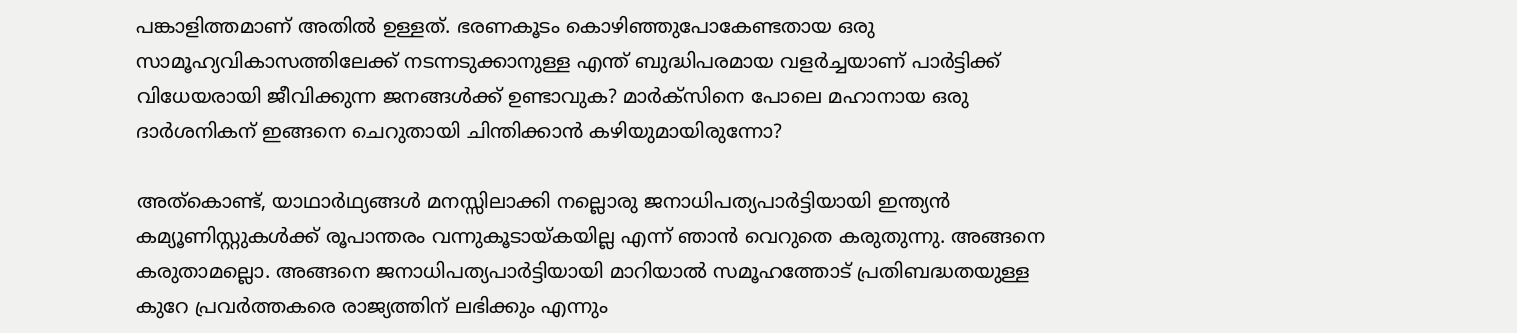പങ്കാളിത്തമാണ് അതില്‍ ഉള്ളത്. ഭരണകൂടം കൊഴിഞ്ഞുപോകേണ്ടതായ ഒരു സാമൂഹ്യവികാസത്തിലേക്ക് നടന്നടുക്കാനുള്ള എന്ത് ബുദ്ധിപരമായ വളര്‍ച്ചയാണ് പാര്‍ട്ടിക്ക് വിധേയരായി ജീവിക്കുന്ന ജനങ്ങള്‍ക്ക് ഉണ്ടാവുക? മാര്‍ക്സിനെ പോലെ മഹാനായ ഒരു ദാര്‍ശനികന് ഇങ്ങനെ ചെറുതായി ചിന്തിക്കാന്‍ കഴിയുമായിരുന്നോ?

അത്കൊണ്ട്, യാഥാര്‍ഥ്യങ്ങള്‍ മനസ്സിലാക്കി നല്ലൊരു ജനാധിപത്യപാര്‍ട്ടിയായി ഇന്ത്യന്‍ കമ്യൂണിസ്റ്റുകള്‍ക്ക് രൂപാന്തരം വന്നുകൂടായ്കയില്ല എന്ന് ഞാന്‍ വെറുതെ കരുതുന്നു. അങ്ങനെ കരുതാമല്ലൊ. അങ്ങനെ ജനാധിപത്യപാര്‍ട്ടിയായി മാറിയാല്‍ സമൂഹത്തോട് പ്രതിബദ്ധതയുള്ള കുറേ പ്രവര്‍ത്തകരെ രാജ്യത്തിന് ലഭിക്കും എന്നും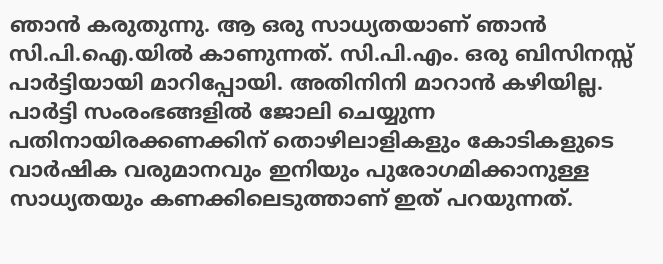ഞാന്‍ കരുതുന്നു. ആ ഒരു സാധ്യതയാണ് ഞാന്‍ സി.പി.ഐ.യില്‍ കാണുന്നത്. സി.പി.എം. ഒരു ബിസിനസ്സ് പാര്‍ട്ടിയായി മാറിപ്പോയി. അതിനിനി മാറാന്‍ കഴിയില്ല. പാര്‍ട്ടി സംരംഭങ്ങളില്‍ ജോലി ചെയ്യുന്ന പതിനായിരക്കണക്കിന് തൊഴിലാളികളും കോടികളുടെ വാര്‍ഷിക വരുമാനവും ഇനിയും പുരോഗമിക്കാനുള്ള സാധ്യതയും കണക്കിലെടുത്താണ് ഇത് പറയുന്നത്.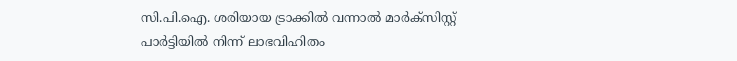സി.പി.ഐ. ശരിയായ ട്രാക്കില്‍ വന്നാല്‍ മാര്‍ക്സിസ്റ്റ് പാര്‍ട്ടിയില്‍ നിന്ന് ലാഭവിഹിതം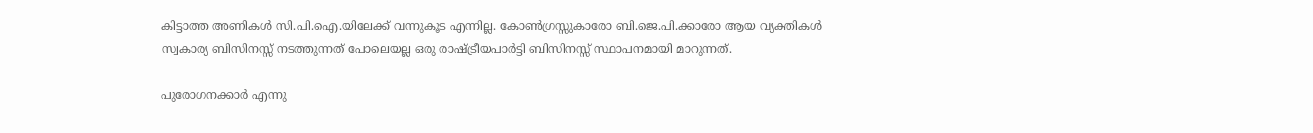കിട്ടാത്ത അണികള്‍ സി.പി.ഐ.യിലേക്ക് വന്നുകൂട എന്നില്ല. കോണ്‍ഗ്രസ്സുകാരോ ബി.ജെ.പി.ക്കാരോ ആയ വ്യക്തികള്‍ സ്വകാര്യ ബിസിനസ്സ് നടത്തുന്നത് പോലെയല്ല ഒരു രാഷ്ട്രീയപാര്‍ട്ടി ബിസിനസ്സ് സ്ഥാപനമായി മാറുന്നത്.

പുരോഗനക്കാര്‍ എന്നു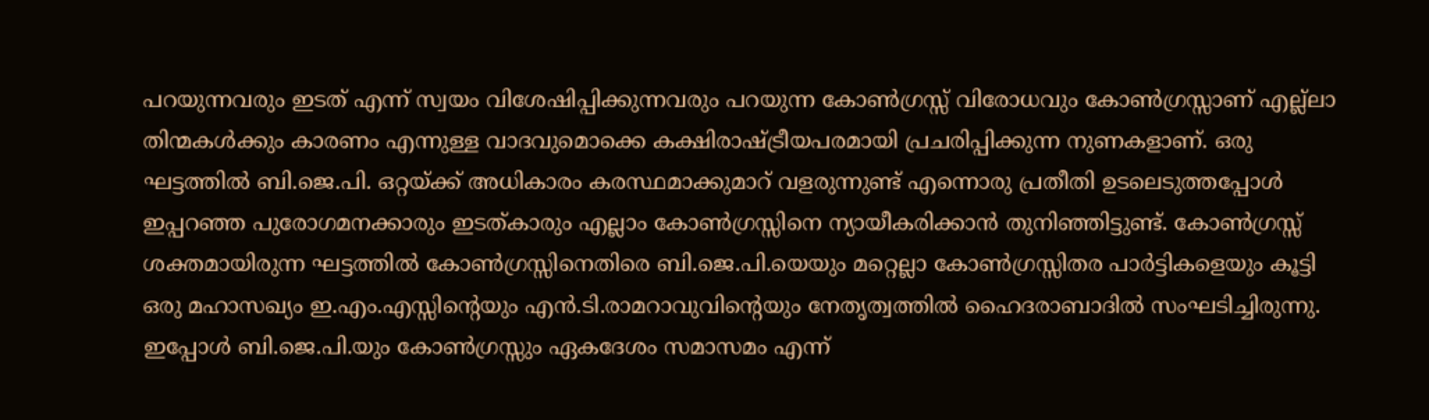പറയുന്നവരും ഇടത് എന്ന് സ്വയം വിശേഷിപ്പിക്കുന്നവരും പറയുന്ന കോണ്‍ഗ്രസ്സ് വിരോധവും കോണ്‍ഗ്രസ്സാണ് എല്ല്ലാ തിന്മകള്‍ക്കും കാ‍രണം എന്നുള്ള വാദവുമൊക്കെ കക്ഷിരാഷ്ട്രീയപരമായി പ്രചരിപ്പിക്കുന്ന നുണകളാണ്. ഒരു ഘട്ടത്തില്‍ ബി.ജെ.പി. ഒറ്റയ്ക്ക് അധികാരം കരസ്ഥമാക്കുമാറ് വളരുന്നുണ്ട് എന്നൊരു പ്രതീതി ഉടലെടുത്തപ്പോള്‍ ഇപ്പറഞ്ഞ പുരോഗമനക്കാരും ഇടത്കാരും എല്ലാം കോണ്‍ഗ്രസ്സിനെ ന്യായീകരിക്കാന്‍ തുനിഞ്ഞിട്ടുണ്ട്. കോണ്‍ഗ്രസ്സ് ശക്തമായിരുന്ന ഘട്ടത്തില്‍ കോണ്‍ഗ്രസ്സിനെതിരെ ബി.ജെ.പി.യെയും മറ്റെല്ലാ കോണ്‍ഗ്രസ്സിതര പാര്‍ട്ടികളെയും കൂട്ടി ഒരു മഹാസഖ്യം ഇ.എം.എസ്സിന്റെയും എന്‍.ടി.രാമറാവുവിന്റെയും നേതൃത്വത്തില്‍ ഹൈദരാബാദില്‍ സംഘടിച്ചിരുന്നു. ഇപ്പോള്‍ ബി.ജെ.പി.യും കോണ്‍ഗ്രസ്സും ഏകദേശം സമാസമം എന്ന്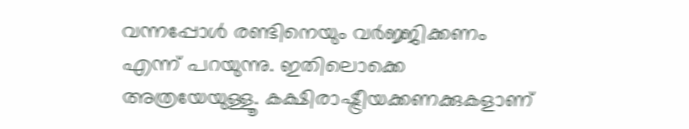വന്നപ്പോള്‍ രണ്ടിനെയും വര്‍ജ്ജിക്കണം എന്ന് പറയുന്നു. ഇതിലൊക്കെ അത്രയേയുള്ളൂ. കക്ഷിരാഷ്ട്രീയക്കണക്കുകളാണ്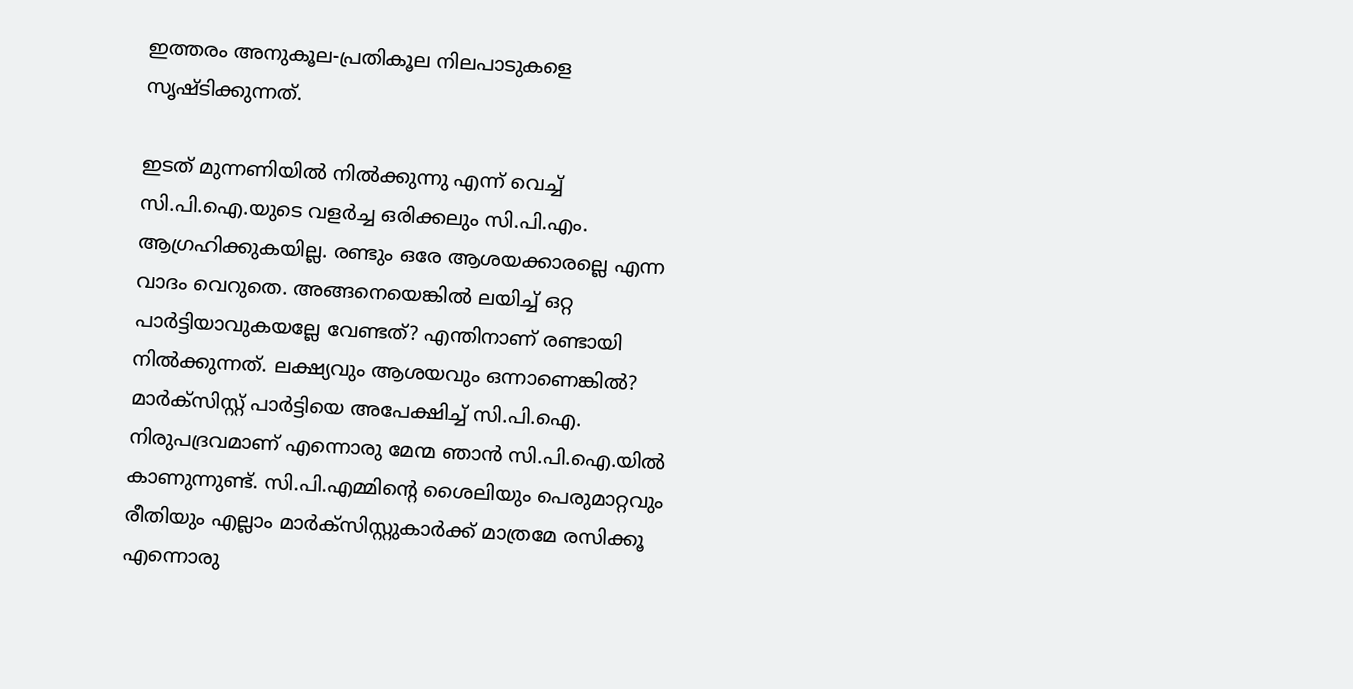ഇത്തരം അനുകൂല-പ്രതികൂല നിലപാടുകളെ സൃഷ്ടിക്കുന്നത്.

ഇടത് മുന്നണിയില്‍ നില്‍ക്കുന്നു എന്ന് വെച്ച് സി.പി.ഐ.യുടെ വളര്‍ച്ച ഒരിക്കലും സി.പി.എം. ആഗ്രഹിക്കുകയില്ല. രണ്ടും ഒരേ ആശയക്കാരല്ലെ എന്ന വാദം വെറുതെ. അങ്ങനെയെങ്കില്‍ ലയിച്ച് ഒറ്റ പാര്‍ട്ടിയാവുകയല്ലേ വേണ്ടത്? എന്തിനാണ് രണ്ടായി നില്‍ക്കുന്നത്. ലക്ഷ്യവും ആശയവും ഒന്നാണെങ്കില്‍? മാര്‍ക്സിസ്റ്റ് പാര്‍ട്ടിയെ അപേക്ഷിച്ച് സി.പി.ഐ. നിരുപദ്രവമാണ് എന്നൊരു മേന്മ ഞാന്‍ സി.പി.ഐ.യില്‍ കാണുന്നുണ്ട്. സി.പി.എമ്മിന്റെ ശൈലിയും പെരുമാറ്റവും രീതിയും എല്ലാം മാര്‍ക്സിസ്റ്റുകാര്‍ക്ക് മാത്രമേ രസിക്കൂ എന്നൊരു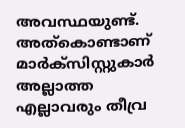അവസ്ഥയുണ്ട്. അത്കൊണ്ടാണ് മാര്‍ക്സിസ്റ്റുകാര്‍ അല്ലാത്ത എല്ലാവരും തീവ്ര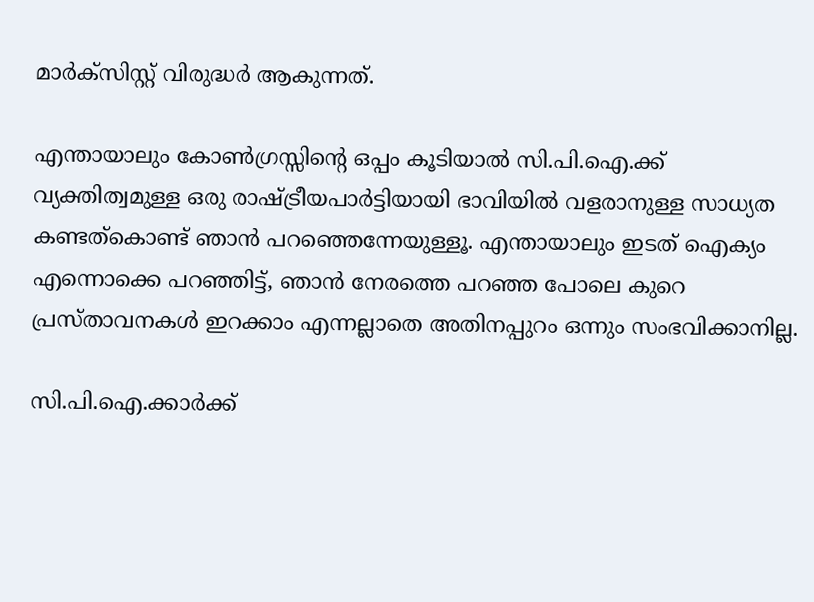മാര്‍ക്സിസ്റ്റ് വിരുദ്ധര്‍ ആകുന്നത്.

എന്തായാലും കോണ്‍ഗ്രസ്സിന്റെ ഒപ്പം കൂടിയാല്‍ സി.പി.ഐ.ക്ക് വ്യക്തിത്വമുള്ള ഒരു രാഷ്ട്രീയപാര്‍ട്ടിയായി ഭാവിയില്‍ വളരാനുള്ള സാധ്യത കണ്ടത്കൊണ്ട് ഞാന്‍ പറഞ്ഞെന്നേയുള്ളൂ. എന്തായാലും ഇടത് ഐക്യം എന്നൊക്കെ പറഞ്ഞിട്ട്, ഞാന്‍ നേരത്തെ പറഞ്ഞ പോലെ കുറെ പ്രസ്താവനകള്‍ ഇറക്കാം എന്നല്ലാതെ അതിനപ്പുറം ഒന്നും സംഭവിക്കാനില്ല.

സി.പി.ഐ.ക്കാര്‍ക്ക്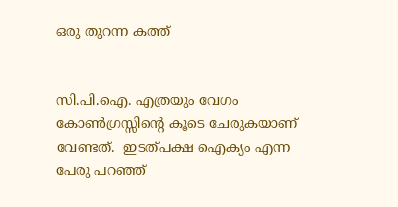ഒരു തുറന്ന കത്ത്


സി.പി.ഐ. എത്രയും വേഗം കോണ്‍ഗ്രസ്സിന്റെ കൂടെ ചേരുകയാണ് വേണ്ടത്.  ഇടത്പക്ഷ ഐക്യം എന്ന പേരു പറഞ്ഞ്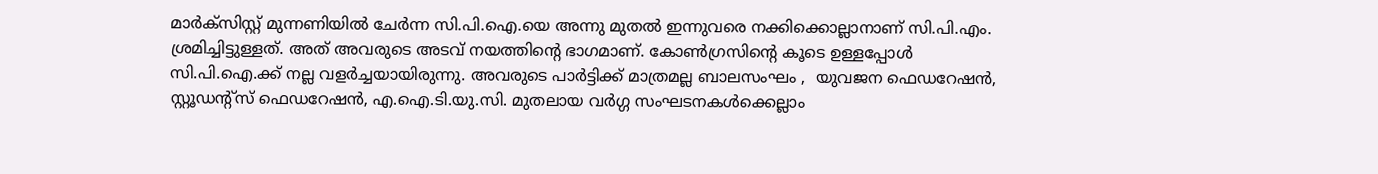മാര്‍ക്സിസ്റ്റ് മുന്നണിയില്‍ ചേര്‍ന്ന സി.പി.ഐ.യെ അന്നു മുതല്‍ ഇന്നുവരെ നക്കിക്കൊല്ലാനാണ് സി.പി.എം. ശ്രമിച്ചിട്ടുള്ളത്. അത് അവരുടെ അടവ് നയത്തിന്റെ ഭാഗമാണ്. കോണ്‍ഗ്രസിന്റെ കൂടെ ഉള്ളപ്പോള്‍ സി.പി.ഐ.ക്ക് നല്ല വളര്‍ച്ചയായിരുന്നു. അവരുടെ പാര്‍ട്ടിക്ക് മാത്രമല്ല ബാലസംഘം ,  യുവജന ഫെഡറേഷന്‍, സ്റ്റൂഡന്റ്സ് ഫെഡറേഷന്‍, എ.ഐ.ടി.യു.സി. മുതലായ വര്‍ഗ്ഗ സംഘടനകള്‍ക്കെല്ലാം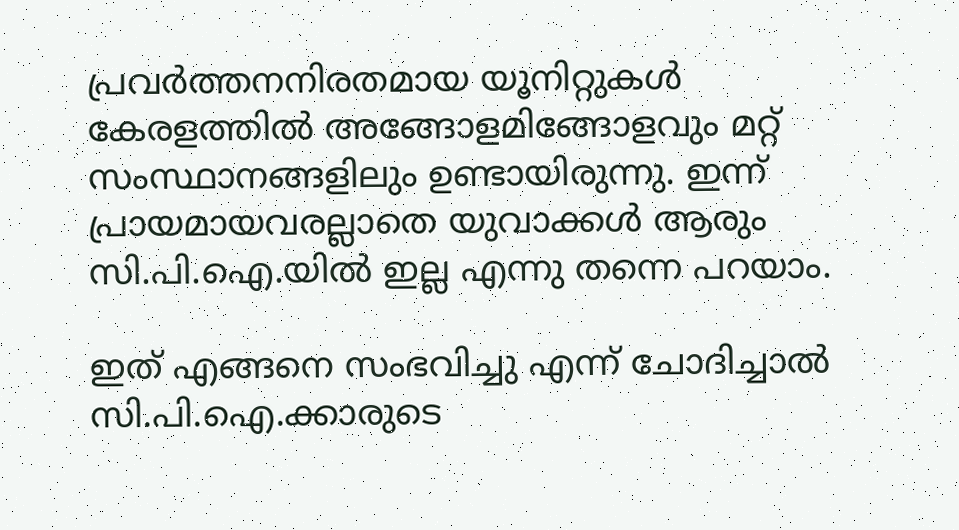പ്രവര്‍ത്തനനിരതമായ യൂനിറ്റുകള്‍ കേരളത്തില്‍ അങ്ങോളമിങ്ങോളവും മറ്റ് സംസ്ഥാനങ്ങളിലും ഉണ്ടായിരുന്നു. ഇന്ന് പ്രായമായവരല്ലാതെ യുവാക്കള്‍ ആരും സി.പി.ഐ.യില്‍ ഇല്ല എന്നു തന്നെ പറയാം.

ഇത് എങ്ങനെ സംഭവിച്ചു എന്ന് ചോദിച്ചാല്‍ സി.പി.ഐ.ക്കാരുടെ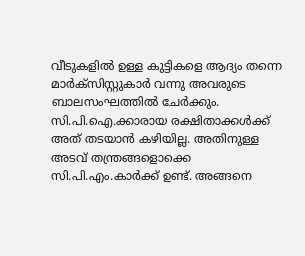വീടുകളില്‍ ഉള്ള കുട്ടികളെ ആദ്യം തന്നെ മാര്‍ക്സിസ്റ്റുകാര്‍ വന്നു അവരുടെ ബാലസംഘത്തില്‍ ചേര്‍ക്കും. സി.പി.ഐ.ക്കാരായ രക്ഷിതാക്കള്‍ക്ക് അത് തടയാന്‍ കഴിയില്ല. അതിനുള്ള അടവ് തന്ത്രങ്ങളൊക്കെ സി.പി.എം.കാര്‍ക്ക് ഉണ്ട്. അങ്ങനെ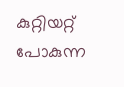കുറ്റിയറ്റ് പോകുന്ന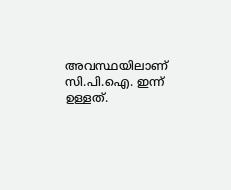അവസ്ഥയിലാണ് സി.പി.ഐ. ഇന്ന് ഉള്ളത്.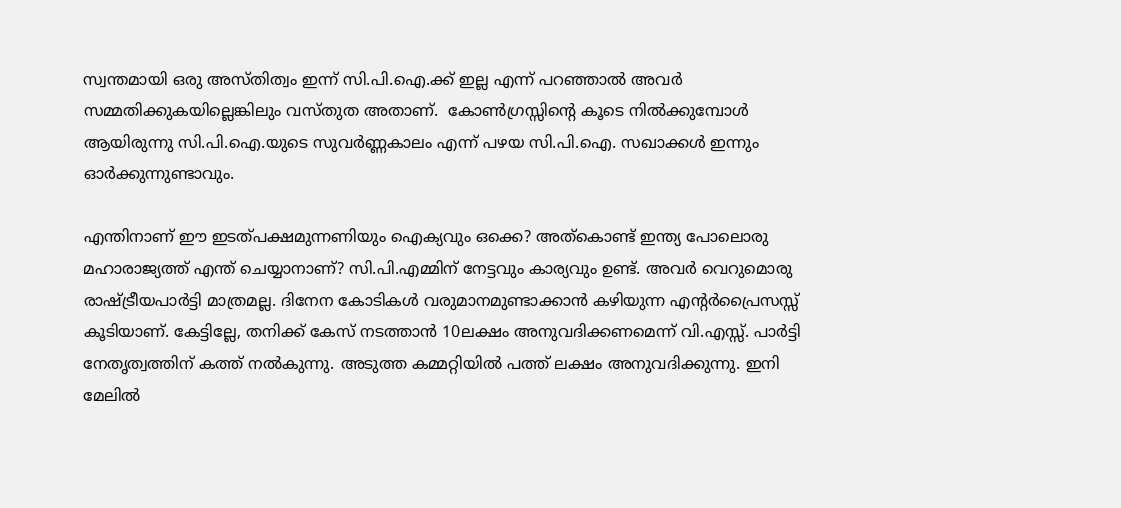സ്വന്തമായി ഒരു അസ്തിത്വം ഇന്ന് സി.പി.ഐ.ക്ക് ഇല്ല എന്ന് പറഞ്ഞാല്‍ അവര്‍ സമ്മതിക്കുകയില്ലെങ്കിലും വസ്തുത അതാണ്.  കോണ്‍ഗ്രസ്സിന്റെ കൂടെ നില്‍ക്കുമ്പോള്‍ ആയിരുന്നു സി.പി.ഐ.യുടെ സുവര്‍ണ്ണകാലം എന്ന് പഴയ സി.പി.ഐ. സഖാക്കള്‍ ഇന്നും ഓര്‍ക്കുന്നുണ്ടാവും.

എന്തിനാണ് ഈ ഇടത്പക്ഷമുന്നണിയും ഐക്യവും ഒക്കെ? അത്കൊണ്ട് ഇന്ത്യ പോലൊരു മഹാരാജ്യത്ത് എന്ത് ചെയ്യാനാണ്? സി.പി.എമ്മിന് നേട്ടവും കാര്യവും ഉണ്ട്. അവര്‍ വെറുമൊരു രാഷ്ട്രീയപാര്‍ട്ടി മാത്രമല്ല. ദിനേന കോടികള്‍ വരുമാനമുണ്ടാക്കാന്‍ കഴിയുന്ന എന്റര്‍പ്രൈസസ്സ് കൂടിയാണ്. കേട്ടില്ലേ, തനിക്ക് കേസ് നടത്താന്‍ 10ലക്ഷം അനുവദിക്കണമെന്ന് വി.എസ്സ്. പാര്‍ട്ടി നേതൃത്വത്തിന് കത്ത് നല്‍കുന്നു. അടുത്ത കമ്മറ്റിയില്‍ പത്ത് ലക്ഷം അനുവദിക്കുന്നു. ഇനി മേലില്‍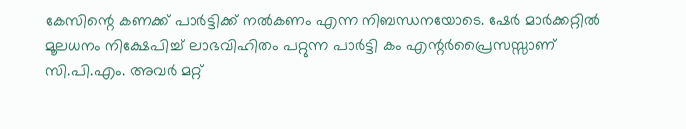കേസിന്റെ കണക്ക് പാര്‍ട്ടിക്ക് നല്‍കണം എന്ന നിബന്ധനയോടെ. ഷേര്‍ മാര്‍ക്കറ്റില്‍ മൂലധനം നിക്ഷേപിച്ച് ലാഭവിഹിതം പറ്റുന്ന പാര്‍ട്ടി കം എന്റര്‍പ്രൈസസ്സാണ് സി.പി.എം. അവര്‍ മറ്റ്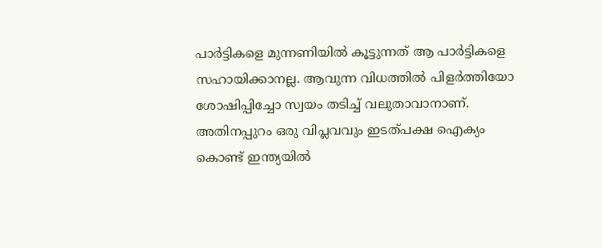പാര്‍ട്ടികളെ മുന്നണിയില്‍ കൂട്ടുന്നത് ആ പാര്‍ട്ടികളെ സഹായിക്കാനല്ല. ആവുന്ന വിധത്തില്‍ പിളര്‍ത്തിയോ ശോഷിപ്പിച്ചോ സ്വയം തടിച്ച് വലുതാവാനാണ്. അതിനപ്പുറം ഒരു വിപ്ലവവും ഇടത്പക്ഷ ഐക്യം കൊണ്ട് ഇന്ത്യയില്‍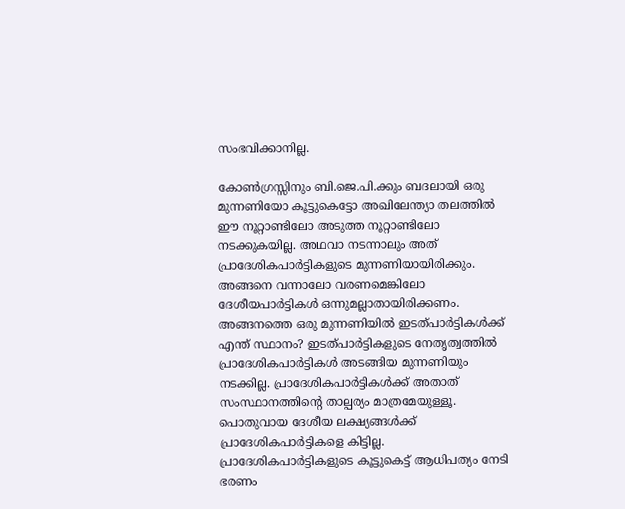സംഭവിക്കാനില്ല.

കോണ്‍ഗ്രസ്സിനും ബി.ജെ.പി.ക്കും ബദലായി ഒരു മുന്നണിയോ കൂട്ടുകെട്ടോ അഖിലേന്ത്യാ തലത്തില്‍ ഈ നൂറ്റാണ്ടിലോ അടുത്ത നൂറ്റാണ്ടിലോ നടക്കുകയില്ല. അഥവാ നടന്നാലും അത് പ്രാദേശികപാര്‍ട്ടികളുടെ മുന്നണിയായിരിക്കും. അങ്ങനെ വന്നാലോ വരണമെങ്കിലോ ദേശീയപാര്‍ട്ടികള്‍ ഒന്നുമല്ലാതായിരിക്കണം. അങ്ങനത്തെ ഒരു മുന്നണിയില്‍ ഇടത്പാര്‍ട്ടികള്‍ക്ക് എന്ത് സ്ഥാനം? ഇടത്പാര്‍ട്ടികളുടെ നേതൃത്വത്തില്‍ പ്രാദേശികപാര്‍ട്ടികള്‍ അടങ്ങിയ മുന്നണിയും നടക്കില്ല. പ്രാദേശികപാര്‍ട്ടികള്‍ക്ക് അതാത് സംസ്ഥാനത്തിന്റെ താല്പര്യം മാത്രമേയുള്ളൂ. പൊതുവായ ദേശീയ ലക്ഷ്യങ്ങള്‍ക്ക് പ്രാദേശികപാര്‍ട്ടികളെ കിട്ടില്ല. പ്രാദേശികപാര്‍ട്ടികളുടെ കൂട്ടുകെട്ട് ആധിപത്യം നേടി ഭരണം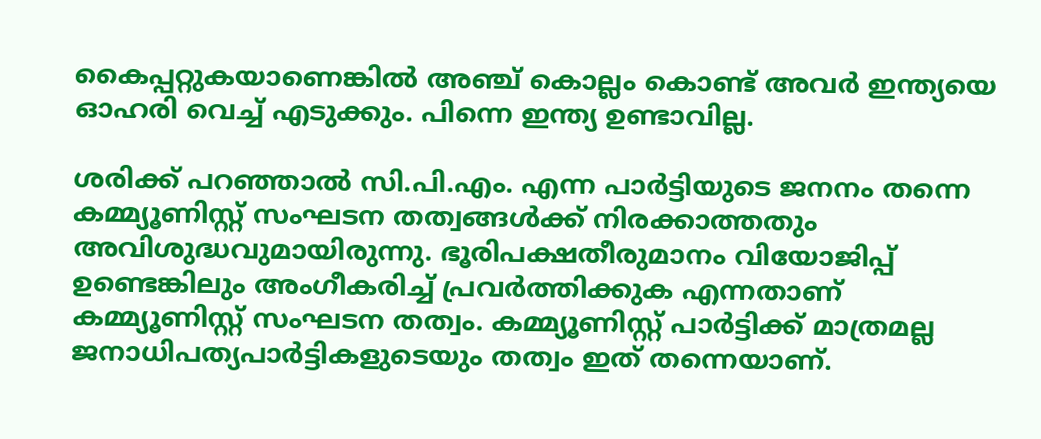കൈപ്പറ്റുകയാണെങ്കില്‍ അഞ്ച് കൊല്ലം കൊണ്ട് അവര്‍ ഇന്ത്യയെ ഓഹരി വെച്ച് എടുക്കും. പിന്നെ ഇന്ത്യ ഉണ്ടാവില്ല.

ശരിക്ക് പറഞ്ഞാല്‍ സി.പി.എം. എന്ന പാര്‍ട്ടിയുടെ ജനനം തന്നെ കമ്മ്യൂണിസ്റ്റ് സംഘടന തത്വങ്ങള്‍ക്ക് നിരക്കാത്തതും അവിശുദ്ധവുമായിരുന്നു. ഭൂരിപക്ഷതീരുമാനം വിയോജിപ്പ് ഉണ്ടെങ്കിലും അംഗീകരിച്ച് പ്രവര്‍ത്തിക്കുക എന്നതാണ് കമ്മ്യൂണിസ്റ്റ് സംഘടന തത്വം. കമ്മ്യൂണിസ്റ്റ് പാര്‍ട്ടിക്ക് മാത്രമല്ല ജനാധിപത്യപാര്‍ട്ടികളുടെയും തത്വം ഇത് തന്നെയാണ്.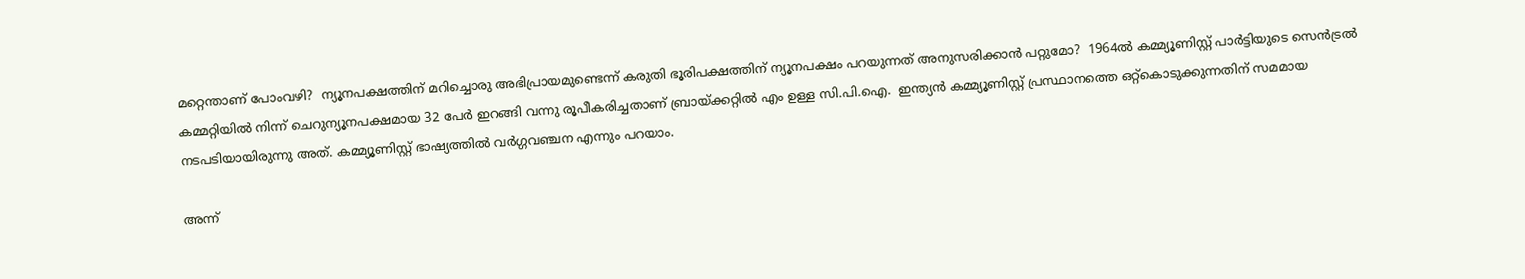മറ്റെന്താണ് പോംവഴി?  ന്യൂനപക്ഷത്തിന് മറിച്ചൊരു അഭിപ്രായമുണ്ടെന്ന് കരുതി ഭൂരിപക്ഷത്തിന് ന്യൂനപക്ഷം പറയുന്നത് അനുസരിക്കാന്‍ പറ്റുമോ?  1964ല്‍ കമ്മ്യൂണിസ്റ്റ് പാര്‍ട്ടിയുടെ സെന്‍‌ട്രല്‍ കമ്മറ്റിയില്‍ നിന്ന് ചെറുന്യൂനപക്ഷമായ 32 പേര്‍ ഇറങ്ങി വന്നു രൂപീകരിച്ചതാണ് ബ്രായ്ക്കറ്റില്‍ എം ഉള്ള സി.പി.ഐ.  ഇന്ത്യന്‍ കമ്മ്യൂണിസ്റ്റ് പ്രസ്ഥാനത്തെ ഒറ്റ്കൊടുക്കുന്നതിന് സമമായ നടപടിയായിരുന്നു അത്. കമ്മ്യൂണിസ്റ്റ് ഭാഷ്യത്തില്‍ വര്‍ഗ്ഗവഞ്ചന എന്നും പറയാം.

അന്ന്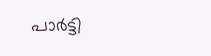പാര്‍ട്ടി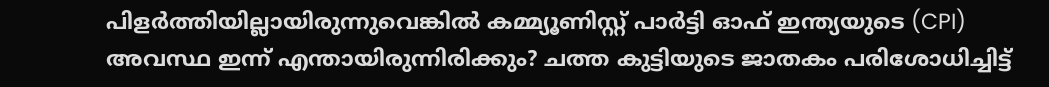പിളര്‍ത്തിയില്ലായിരുന്നുവെങ്കില്‍ കമ്മ്യൂണിസ്റ്റ് പാര്‍ട്ടി ഓഫ് ഇന്ത്യയുടെ (CPI) അവസ്ഥ ഇന്ന് എന്തായിരുന്നിരിക്കും? ചത്ത കുട്ടിയുടെ ജാതകം പരിശോധിച്ചിട്ട്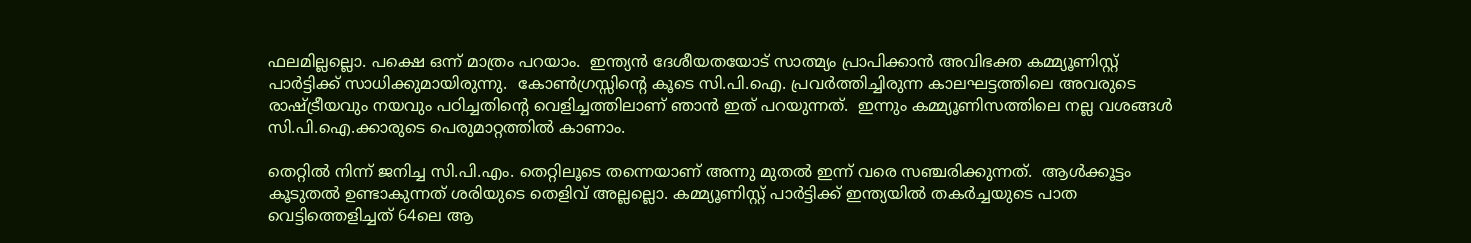ഫലമില്ലല്ലൊ. പക്ഷെ ഒന്ന് മാത്രം പറയാം.  ഇന്ത്യന്‍ ദേശീയതയോട് സാത്മ്യം പ്രാപിക്കാന്‍ അവിഭക്ത കമ്മ്യൂണിസ്റ്റ് പാര്‍ട്ടിക്ക് സാധിക്കുമായിരുന്നു.  കോണ്‍ഗ്രസ്സിന്റെ കൂടെ സി.പി.ഐ. പ്രവര്‍ത്തിച്ചിരുന്ന കാലഘട്ടത്തിലെ അവരുടെ രാഷ്ട്രീയവും നയവും പഠിച്ചതിന്റെ വെളിച്ചത്തിലാണ് ഞാന്‍ ഇത് പറയുന്നത്.  ഇന്നും കമ്മ്യൂണിസത്തിലെ നല്ല വശങ്ങള്‍  സി.പി.ഐ.ക്കാരുടെ പെരുമാ‍റ്റത്തില്‍ കാണാം.

തെറ്റില്‍ നിന്ന് ജനിച്ച സി.പി.എം. തെറ്റിലൂടെ തന്നെയാണ് അന്നു മുതല്‍ ഇന്ന് വരെ സഞ്ചരിക്കുന്നത്.  ആള്‍ക്കൂട്ടം കൂടുതല്‍ ഉണ്ടാകുന്നത് ശരിയുടെ തെളിവ് അല്ലല്ലൊ. കമ്മ്യൂണിസ്റ്റ് പാര്‍ട്ടിക്ക് ഇന്ത്യയില്‍ തകര്‍ച്ചയുടെ പാത വെട്ടിത്തെളിച്ചത് 64ലെ ആ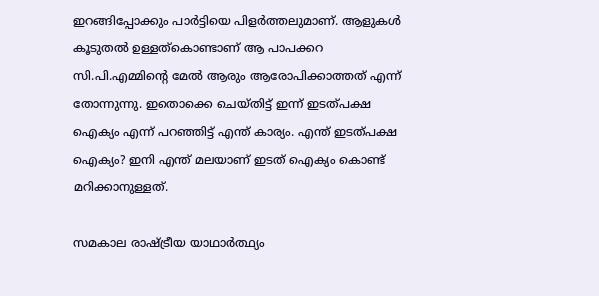ഇറങ്ങിപ്പോക്കും പാര്‍ട്ടിയെ പിളര്‍ത്തലുമാണ്. ആളുകള്‍ കൂടുതല്‍ ഉള്ളത്കൊണ്ടാണ് ആ പാപക്കറ സി.പി.എമ്മിന്റെ മേല്‍ ആരും ആരോപിക്കാത്തത് എന്ന് തോന്നുന്നു. ഇതൊക്കെ ചെയ്തിട്ട് ഇന്ന് ഇടത്പക്ഷ ഐക്യം എന്ന് പറഞ്ഞിട്ട് എന്ത് കാര്യം. എന്ത് ഇടത്പക്ഷ ഐക്യം? ഇനി എന്ത് മലയാണ് ഇടത് ഐക്യം കൊണ്ട് മറിക്കാനുള്ളത്.

സമകാല രാഷ്ട്രീയ യാഥാര്‍ത്ഥ്യം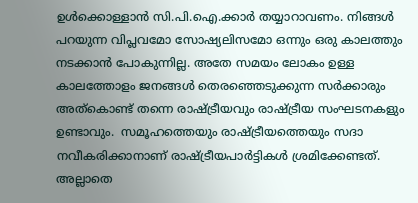ഉള്‍ക്കൊള്ളാന്‍ സി.പി.ഐ.ക്കാര്‍ തയ്യാറാവണം. നിങ്ങള്‍ പറയുന്ന വിപ്ലവമോ സോഷ്യലിസമോ ഒന്നും ഒരു കാലത്തും നടക്കാന്‍ പോകുന്നില്ല. അതേ സമയം ലോകം ഉള്ള കാലത്തോളം ജനങ്ങള്‍ തെരഞ്ഞെടുക്കുന്ന സര്‍ക്കാരും അത്കൊണ്ട് തന്നെ രാഷ്ട്രീയവും രാഷ്ട്രീയ സംഘടനകളും  ഉണ്ടാവും.  സമൂഹത്തെയും രാഷ്ട്രീയത്തെയും സദാ നവീകരിക്കാനാണ് രാഷ്ട്രീയപാര്‍ട്ടികള്‍ ശ്രമിക്കേണ്ടത്. അല്ലാതെ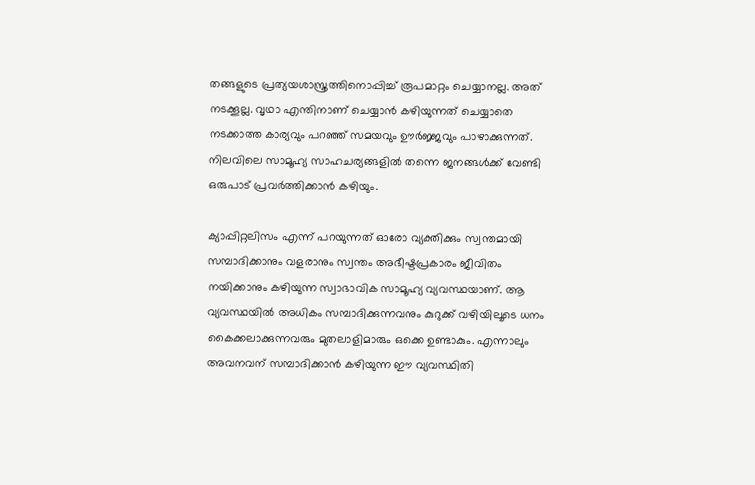തങ്ങളുടെ പ്രത്യയശാസ്ത്രത്തിനൊപ്പിച്ച് രൂപമാറ്റം ചെയ്യാനല്ല. അത് നടക്കൂല്ല. വൃഥാ എന്തിനാണ് ചെയ്യാന്‍ കഴിയുന്നത് ചെയ്യാതെ നടക്കാത്ത കാര്യവും പറഞ്ഞ് സമയവും ഊര്‍ജ്ജവും പാഴാക്കുന്നത്.   നിലവിലെ സാമൂഹ്യ സാഹചര്യങ്ങളില്‍ തന്നെ ജനങ്ങള്‍ക്ക് വേണ്ടി ഒരുപാട് പ്രവര്‍ത്തിക്കാന്‍ കഴിയും.

ക്യാപ്പിറ്റലിസം എന്ന് പറയുന്നത് ഓരോ വ്യക്തിക്കും സ്വന്തമായി സമ്പാദിക്കാനും വളരാനും സ്വന്തം അഭീഷ്ടപ്രകാരം ജീവിതം നയിക്കാനും കഴിയുന്ന സ്വാഭാവിക സാമൂഹ്യ വ്യവസ്ഥയാണ്. ആ വ്യവസ്ഥയില്‍ അധികം സമ്പാദിക്കുന്നവനും കുറുക്ക് വഴിയിലൂടെ ധനം കൈക്കലാക്കുന്നവരും മുതലാളിമാരും ഒക്കെ ഉണ്ടാകും. എന്നാ‍ലും അവനവന് സമ്പാദിക്കാന്‍ കഴിയുന്ന ഈ വ്യവസ്ഥിതി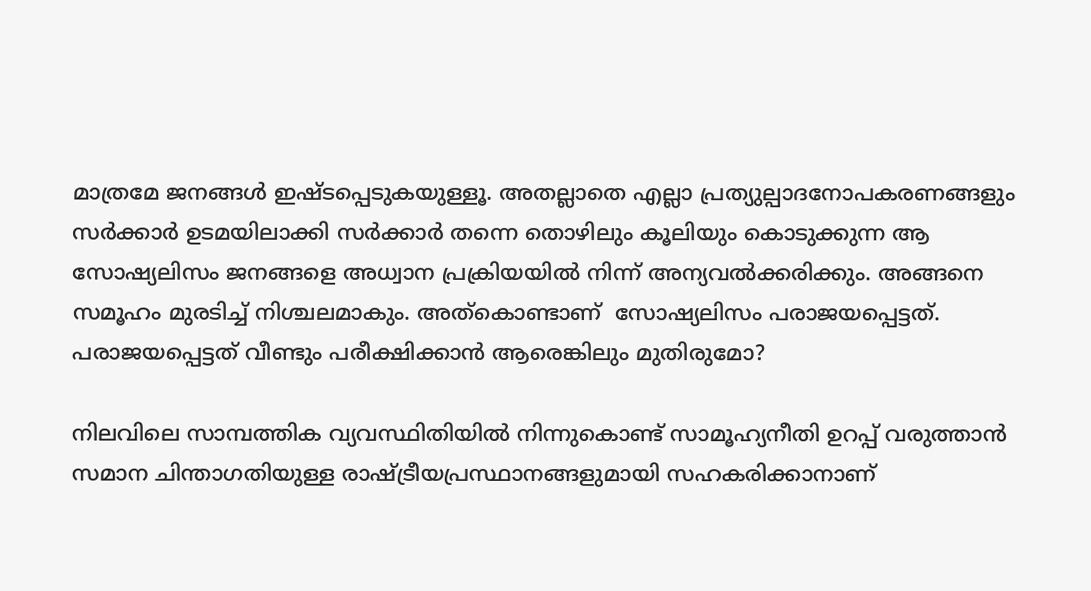മാത്രമേ ജനങ്ങള്‍ ഇഷ്ടപ്പെടുകയുള്ളൂ. അതല്ലാതെ എല്ലാ പ്രത്യുല്പാദനോപകരണങ്ങളും സര്‍ക്കാര്‍ ഉടമയിലാക്കി സര്‍ക്കാര്‍ തന്നെ തൊഴിലും കൂലിയും കൊടുക്കുന്ന ആ സോഷ്യലിസം ജനങ്ങളെ അധ്വാ‍ന പ്രക്രിയയില്‍ നിന്ന് അന്യവല്‍ക്കരിക്കും. അങ്ങനെ സമൂഹം മുരടിച്ച് നിശ്ചലമാകും. അത്കൊണ്ടാണ്  സോഷ്യലിസം പരാജയപ്പെട്ടത്. പരാജയപ്പെട്ടത് വീണ്ടും പരീക്ഷിക്കാന്‍ ആരെങ്കിലും മുതിരുമോ?

നിലവിലെ സാമ്പത്തിക വ്യവസ്ഥിതിയില്‍ നിന്നുകൊണ്ട് സാമൂഹ്യനീതി ഉറപ്പ് വരുത്താന്‍ സമാന ചിന്താഗതിയുള്ള രാഷ്ട്രീയപ്രസ്ഥാനങ്ങളുമായി സഹകരിക്കാനാണ്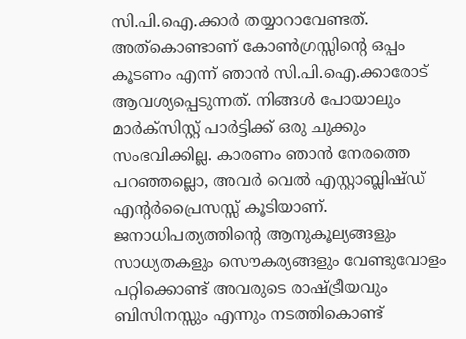സി.പി.ഐ.ക്കാര്‍ തയ്യാറാവേണ്ടത്. അത്കൊണ്ടാണ് കോണ്‍ഗ്രസ്സിന്റെ ഒപ്പം കൂടണം എന്ന് ഞാന്‍ സി.പി.ഐ.ക്കാരോട് ആവശ്യപ്പെടുന്നത്. നിങ്ങള്‍ പോയാലും മാര്‍ക്സിസ്റ്റ് പാ‍ര്‍ട്ടിക്ക് ഒരു ചുക്കും സംഭവിക്കില്ല. കാരണം ഞാന്‍ നേരത്തെ പറഞ്ഞല്ലൊ, അവര്‍ വെല്‍ എസ്റ്റാബ്ലിഷ്ഡ് എന്റര്‍പ്രൈസസ്സ് കൂടിയാണ്. ജനാധിപത്യത്തിന്റെ ആനുകൂല്യങ്ങളും സാധ്യതകളും സൌകര്യങ്ങളും വേണ്ടുവോളം പറ്റിക്കൊണ്ട് അവരുടെ രാഷ്ട്രീയവും ബിസിനസ്സും എന്നും നടത്തികൊണ്ട്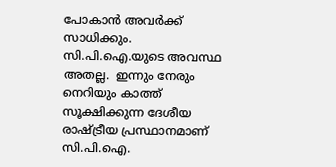പോകാന്‍ അവര്‍ക്ക് സാധിക്കും.  സി.പി.ഐ.യുടെ അവസ്ഥ അതല്ല.  ഇന്നും നേരും നെറിയും കാത്ത് സൂക്ഷിക്കുന്ന ദേശീയ രാഷ്ട്രീയ പ്രസ്ഥാനമാണ് സി.പി.ഐ.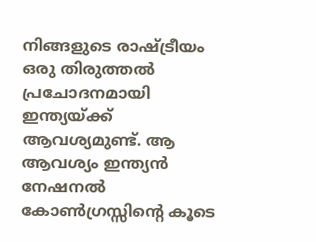നിങ്ങളുടെ രാഷ്ട്രീയം ഒരു തിരുത്തല്‍   പ്രചോദനമായി ഇന്ത്യയ്ക്ക് ആവശ്യമുണ്ട്. ആ ആവശ്യം ഇന്ത്യന്‍ നേഷനല്‍ കോണ്‍ഗ്രസ്സിന്റെ കൂടെ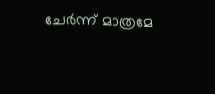ചേര്‍ന്ന് മാത്രമേ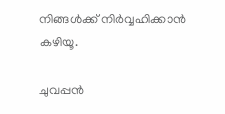നിങ്ങള്‍ക്ക് നിര്‍വ്വഹിക്കാന്‍ കഴിയൂ.

ചുവപ്പന്‍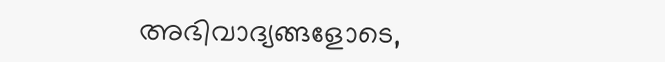അഭിവാദ്യങ്ങളോടെ,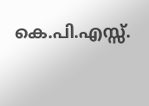കെ.പി.എസ്സ്.